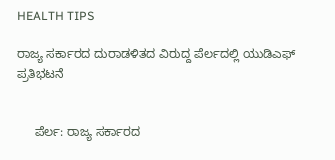HEALTH TIPS

ರಾಜ್ಯ ಸರ್ಕಾರದ ದುರಾಡಳಿತದ ವಿರುದ್ದ ಪೆರ್ಲದಲ್ಲಿ ಯುಡಿಎಫ್ ಪ್ರತಿಭಟನೆ


     ಪೆರ್ಲ: ರಾಜ್ಯ ಸರ್ಕಾರದ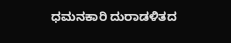ಧಮನಕಾರಿ ದುರಾಡಳಿತದ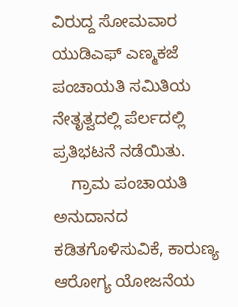ವಿರುದ್ದ ಸೋಮವಾರ ಯುಡಿಎಫ್ ಎಣ್ಮಕಜೆ ಪಂಚಾಯತಿ ಸಮಿತಿಯ ನೇತೃತ್ವದಲ್ಲಿ ಪೆರ್ಲದಲ್ಲಿ ಪ್ರತಿಭಟನೆ ನಡೆಯಿತು.
    ಗ್ರಾಮ ಪಂಚಾಯತಿ ಅನುದಾನದ ಕಡಿತಗೊಳಿಸುವಿಕೆ, ಕಾರುಣ್ಯ ಆರೋಗ್ಯ ಯೋಜನೆಯ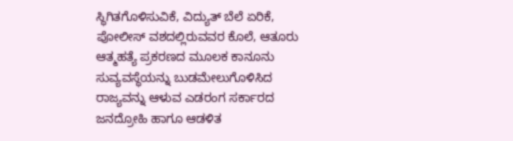ಸ್ಥಿಗಿತಗೊಳಿಸುವಿಕೆ, ವಿದ್ಯುತ್ ಬೆಲೆ ಏರಿಕೆ, ಪೋಲೀಸ್ ವಶದಲ್ಲಿರುವವರ ಕೊಲೆ, ಆತೂರು ಆತ್ಮಹತ್ಯೆ ಪ್ರಕರಣದ ಮೂಲಕ ಕಾನೂನು ಸುವ್ಯವಸ್ಥೆಯನ್ನು ಬುಡಮೇಲುಗೊಳಿಸಿದ ರಾಜ್ಯವನ್ನು ಆಳುವ ಎಡರಂಗ ಸರ್ಕಾರದ ಜನದ್ರೋಹಿ ಹಾಗೂ ಆಡಳಿತ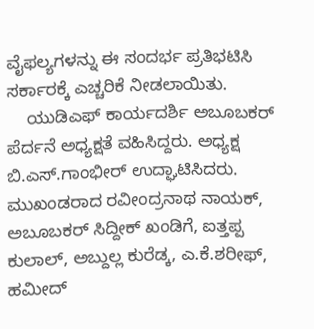ವೈಫಲ್ಯಗಳನ್ನು ಈ ಸಂದರ್ಭ ಪ್ರತಿಭಟಿಸಿ ಸರ್ಕಾರಕ್ಕೆ ಎಚ್ಚರಿಕೆ ನೀಡಲಾಯಿತು.
    ಯುಡಿಎಫ್ ಕಾರ್ಯದರ್ಶಿ ಅಬೂಬಕರ್ ಪೆರ್ದನೆ ಅಧ್ಯಕ್ಷತೆ ವಹಿಸಿದ್ದರು. ಅಧ್ಯಕ್ಷ ಬಿ.ಎಸ್.ಗಾಂಭೀರ್ ಉದ್ಘಾಟಿಸಿದರು. ಮುಖಂಡರಾದ ರವೀಂದ್ರನಾಥ ನಾಯಕ್, ಅಬೂಬಕರ್ ಸಿದ್ದೀಕ್ ಖಂಡಿಗೆ, ಐತ್ತಪ್ಪ ಕುಲಾಲ್, ಅಬ್ದುಲ್ಲ ಕುರೆಡ್ಕ, ಎ.ಕೆ.ಶರೀಫ್, ಹಮೀದ್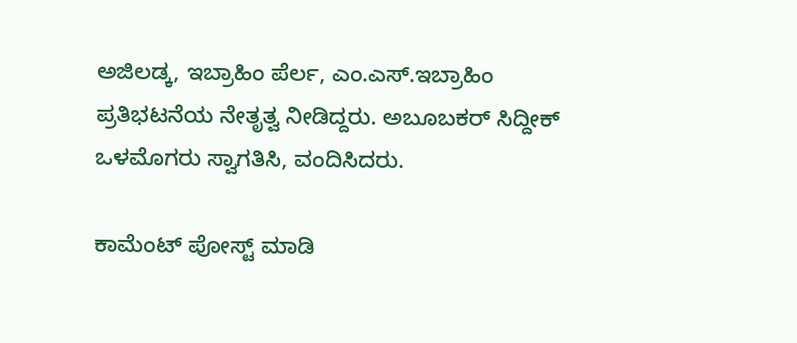ಅಜಿಲಡ್ಕ, ಇಬ್ರಾಹಿಂ ಪೆರ್ಲ, ಎಂ.ಎಸ್.ಇಬ್ರಾಹಿಂ ಪ್ರತಿಭಟನೆಯ ನೇತೃತ್ವ ನೀಡಿದ್ದರು. ಅಬೂಬಕರ್ ಸಿದ್ದೀಕ್ ಒಳಮೊಗರು ಸ್ವಾಗತಿಸಿ, ವಂದಿಸಿದರು.

ಕಾಮೆಂಟ್‌‌ ಪೋಸ್ಟ್‌ ಮಾಡಿ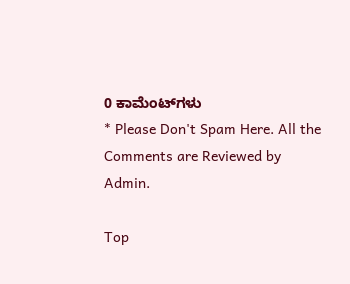0 ಕಾಮೆಂಟ್‌ಗಳು
* Please Don't Spam Here. All the Comments are Reviewed by Admin.

Top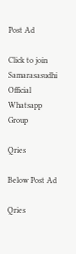Post Ad

Click to join Samarasasudhi Official Whatsapp Group

Qries

Below Post Ad

Qries